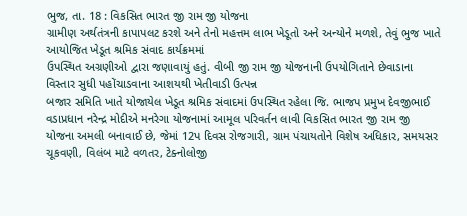ભુજ, તા. 18 : વિકસિત ભારત જી રામ જી યોજના
ગ્રામીણ અર્થતંત્રની કાપાપલટ કરશે અને તેનો મહત્તમ લાભ ખેડૂતો અને અન્યોને મળશે, તેવું ભુજ ખાતે આયોજિત ખેડૂત શ્રમિક સંવાદ કાર્યક્રમમાં
ઉપસ્થિત અગ્રણીઓ દ્વારા જણાવાયું હતું. વીબી જી રામ જી યોજનાની ઉપયોગિતાને છેવાડાના
વિસ્તાર સુધી પહોંચાડવાના આશયથી ખેતીવાડી ઉત્પન્ન
બજાર સમિતિ ખાતે યોજાયેલ ખેડૂત શ્રમિક સંવાદમાં ઉપસ્થિત રહેલા જિ. ભાજપ પ્રમુખ દેવજીભાઈ
વડાપ્રધાન નરેન્દ્ર મોદીએ મનરેગા યોજનામાં આમૂલ પરિવર્તન લાવી વિકસિત ભારત જી રામ જી
યોજના અમલી બનાવાઈ છે, જેમાં 12પ દિવસ રોજગારી, ગ્રામ પંચાયતોને વિશેષ અધિકાર, સમયસર ચૂકવણી, વિલંબ માટે વળતર, ટેક્નોલોજી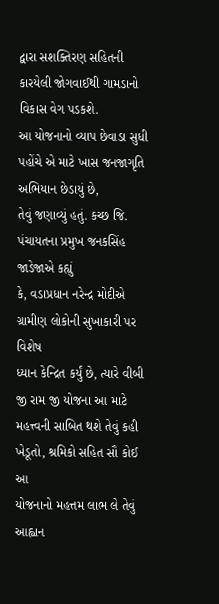દ્વારા સશક્તિરણ સહિતની કારયેલી જોગવાઈથી ગામડાનો વિકાસ વેગ પડકશે.
આ યોજનાનો વ્યાપ છેવાડા સુધી પહોંચે એ માટે ખાસ જનજાગૃતિ અભિયાન છેડાયું છે,
તેવું જણાવ્યું હતું. કચ્છ જિ. પંચાયતના પ્રમુખ જનકસિંહ જાડેજાએ કહ્યું
કે, વડાપ્રધાન નરેન્દ્ર મોદીએ ગ્રામીણ લોકોની સુખાકારી પર વિશેષ
ધ્યાન કેન્દ્રિત કર્યું છે, ત્યારે વીબી જી રામ જી યોજના આ માટે
મહત્ત્વની સાબિત થશે તેવું કહી ખેડૂતો, શ્રમિકો સહિત સૌ કોઈ આ
યોજનાનો મહત્તમ લાભ લે તેવું આહ્વાન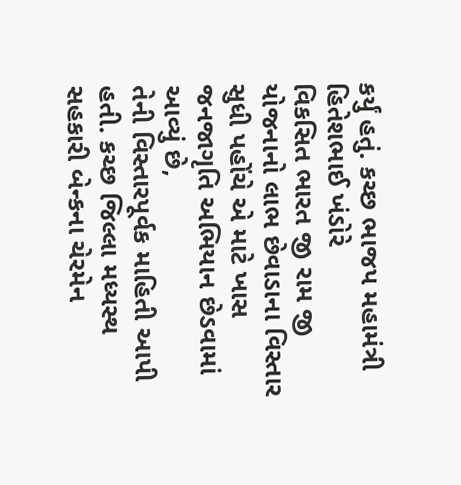કર્યું હતું. કચ્છ ભાજપ મહામંત્રી હિતેશભાઈ ખંડોરે
વિકસિત ભારત જી રામ જી યોજનાનો લાભ છેવાડાના વિસ્તાર સુધી પહોંચે એ માટે ખાસ જનજાગૃતિ અભિયાન છેડવામાં આવ્યું છે,
તેની વિસ્તારપૂર્વક માહિતી આપી હતી. કચ્છ જિલ્લા મધ્યસ્થ સહકારી બેન્કના ચેરમેન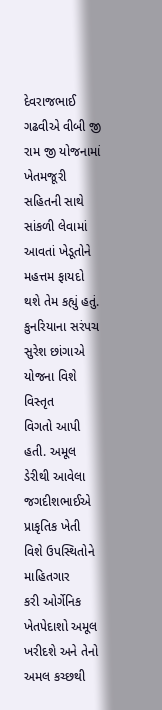દેવરાજભાઈ
ગઢવીએ વીબી જી રામ જી યોજનામાં ખેતમજૂરી સહિતની સાથે સાંકળી લેવામાં આવતાં ખેડૂતોને
મહત્તમ ફાયદો થશે તેમ કહ્યું હતું. કુનરિયાના સરંપચ સુરેશ છાંગાએ યોજના વિશે વિસ્તૃત
વિગતો આપી હતી. અમૂલ ડેરીથી આવેલા જગદીશભાઈએ પ્રાકૃતિક ખેતી વિશે ઉપસ્થિતોને માહિતગાર
કરી ઓર્ગેનિક ખેતપેદાશો અમૂલ ખરીદશે અને તેનો અમલ કચ્છથી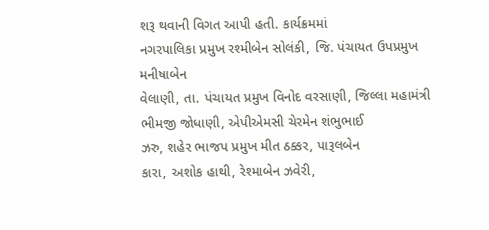શરૂ થવાની વિગત આપી હતી. કાર્યક્રમમાં
નગરપાલિકા પ્રમુખ રશ્મીબેન સોલંકી, જિ. પંચાયત ઉપપ્રમુખ મનીષાબેન
વેલાણી, તા. પંચાયત પ્રમુખ વિનોદ વરસાણી, જિલ્લા મહામંત્રી ભીમજી જોધાણી, એપીએમસી ચેરમેન શંભુભાઈ
ઝરુ, શહેર ભાજપ પ્રમુખ મીત ઠક્કર, પારૂલબેન
કારા, અશોક હાથી, રેશ્માબેન ઝવેરી,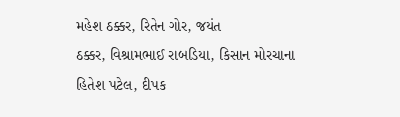મહેશ ઠક્કર, રિતેન ગોર, જયંત
ઠક્કર, વિશ્રામભાઈ રાબડિયા, કિસાન મોરચાના
હિતેશ પટેલ, દીપક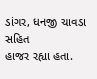ડાંગર, ધનજી ચાવડા સહિત
હાજર રહ્યા હતા.